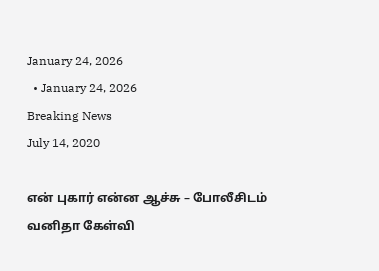January 24, 2026
  • January 24, 2026
Breaking News
July 14, 2020

என் புகார் என்ன ஆச்சு – போலீசிடம் வனிதா கேள்வி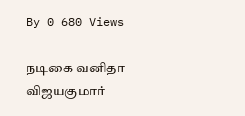By 0 680 Views

நடிகை வனிதா விஜயகுமார்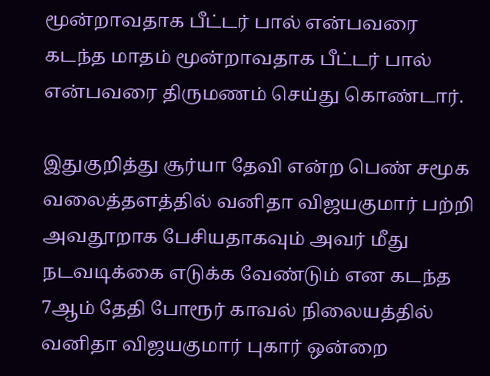மூன்றாவதாக பீட்டர் பால் என்பவரை கடந்த மாதம் மூன்றாவதாக பீட்டர் பால் என்பவரை திருமணம் செய்து கொண்டார்.

இதுகுறித்து சூர்யா தேவி என்ற பெண் சமூக வலைத்தளத்தில் வனிதா விஜயகுமார் பற்றி அவதூறாக பேசியதாகவும் அவர் மீது நடவடிக்கை எடுக்க வேண்டும் என கடந்த 7ஆம் தேதி போரூர் காவல் நிலையத்தில் வனிதா விஜயகுமார் புகார் ஒன்றை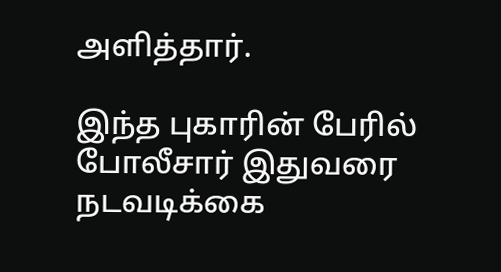அளித்தார்.

இந்த புகாரின் பேரில் போலீசார் இதுவரை நடவடிக்கை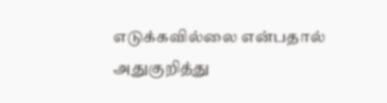எடுக்கவில்லை என்பதால் அதுகுறித்து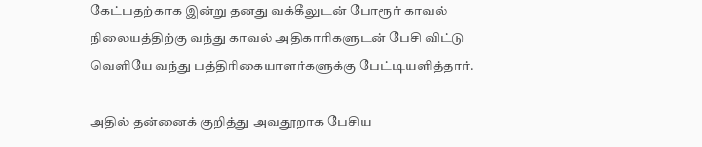கேட்பதற்காக இன்று தனது வக்கீலுடன் போரூர் காவல் நிலையத்திற்கு வந்து காவல் அதிகாரிகளுடன் பேசி விட்டு வெளியே வந்து பத்திரிகையாளர்களுக்கு பேட்டியளித்தார்.

அதில் தன்னைக் குறித்து அவதூறாக பேசிய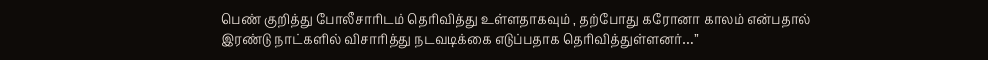பெண் குறித்து போலீசாரிடம் தெரிவித்து உள்ளதாகவும் , தற்போது கரோனா காலம் என்பதால் இரண்டு நாட்களில் விசாரித்து நடவடிக்கை எடுப்பதாக தெரிவித்துள்ளனர்…”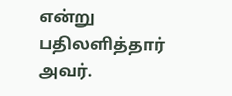என்று பதிலளித்தார் அவர்.